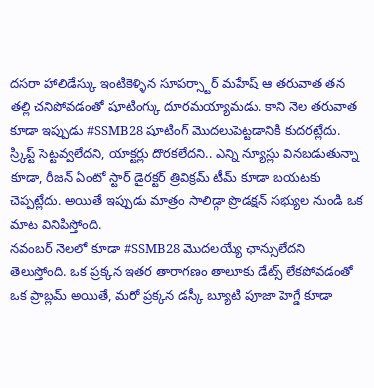దసరా హాలిడేస్కు ఇంటికెళ్ళిన సూపర్స్టార్ మహేష్ ఆ తరువాత తన తల్లి చనిపోవడంతో షూటింగ్కు దూరమయ్యామడు. కాని నెల తరువాత కూడా ఇప్పుడు #SSMB28 షూటింగ్ మొదలుపెట్టడానికి కుదరట్లేదు. స్ర్కిప్ట్ సెట్టవ్వలేదని, యాక్టర్లు దొరకలేదని.. ఎన్ని న్యూస్లు వినబడుతున్నా కూడా, రీజన్ ఏంటో స్టార్ డైరక్టర్ త్రివిక్రమ్ టీమ్ కూడా బయటకు చెప్పట్లేదు. అయితే ఇప్పుడు మాత్రం సాలిడ్గా ప్రొడక్షన్ సభ్యుల నుండి ఒక మాట వినిపిస్తోంది.
నవంబర్ నెలలో కూడా #SSMB28 మొదలయ్యే ఛాన్సులేదని తెలుస్తోంది. ఒక ప్రక్కన ఇతర తారాగణం తాలూకు డేట్స్ లేకపోవడంతో ఒక ప్రాబ్లమ్ అయితే, మరో ప్రక్కన డస్కీ బ్యూటి పూజా హెగ్డే కూడా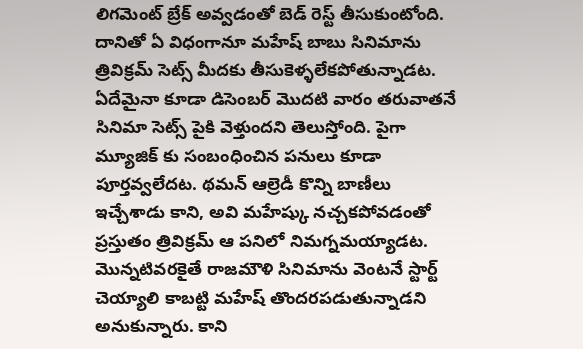లిగమెంట్ బ్రేక్ అవ్వడంతో బెడ్ రెస్ట్ తీసుకుంటోంది. దానితో ఏ విధంగానూ మహేష్ బాబు సినిమాను త్రివిక్రమ్ సెట్స్ మీదకు తీసుకెళ్ళలేకపోతున్నాడట. ఏదేమైనా కూడా డిసెంబర్ మొదటి వారం తరువాతనే సినిమా సెట్స్ పైకి వెళ్తుందని తెలుస్తోంది. పైగా మ్యూజిక్ కు సంబంధించిన పనులు కూడా పూర్తవ్వలేదట. థమన్ ఆల్రెడీ కొన్ని బాణీలు ఇచ్చేశాడు కాని, అవి మహేష్కు నచ్చకపోవడంతో ప్రస్తుతం త్రివిక్రమ్ ఆ పనిలో నిమగ్నమయ్యాడట.
మొన్నటివరకైతే రాజమౌళి సినిమాను వెంటనే స్టార్ట్ చెయ్యాలి కాబట్టి మహేష్ తొందరపడుతున్నాడని అనుకున్నారు. కాని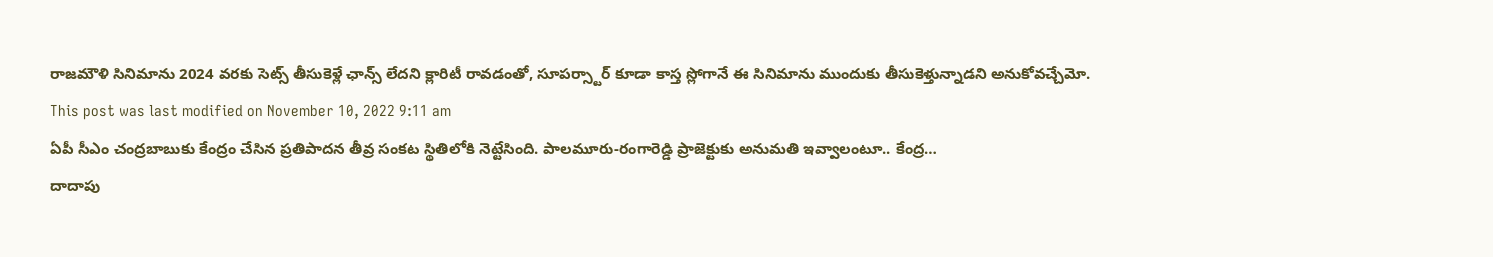రాజమౌళి సినిమాను 2024 వరకు సెట్స్ తీసుకెళ్లే ఛాన్స్ లేదని క్లారిటీ రావడంతో, సూపర్స్టార్ కూడా కాస్త స్లోగానే ఈ సినిమాను ముందుకు తీసుకెళ్తున్నాడని అనుకోవచ్చేమో.
This post was last modified on November 10, 2022 9:11 am
ఏపీ సీఎం చంద్రబాబుకు కేంద్రం చేసిన ప్రతిపాదన తీవ్ర సంకట స్థితిలోకి నెట్టేసింది. పాలమూరు-రంగారెడ్డి ప్రాజెక్టుకు అనుమతి ఇవ్వాలంటూ.. కేంద్ర…
దాదాపు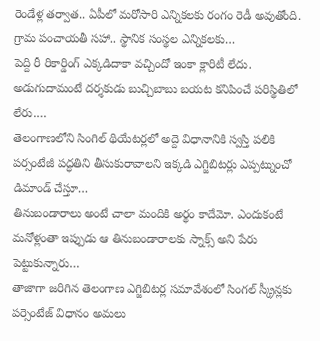రెండేళ్ల తర్వాత.. ఏపీలో మరోసారి ఎన్నికలకు రంగం రెడీ అవుతోంది. గ్రామ పంచాయతీ సహా.. స్థానిక సంస్థల ఎన్నికలకు…
పెద్ది రీ రికార్డింగ్ ఎక్కడిదాకా వచ్చిందో ఇంకా క్లారిటీ లేదు. అడుగుదామంటే దర్శకుడు బుచ్చిబాబు బయట కనిపించే పరిస్థితిలో లేరు.…
తెలంగాణలోని సింగిల్ థియేటర్లలో అద్దె విధానానికి స్వస్తి పలికి పర్సంటేజీ పద్ధతిని తీసుకురావాలని ఇక్కడి ఎగ్జిబిటర్లు ఎప్పట్నుంచో డిమాండ్ చేస్తూ…
తినుబండారాలు అంటే చాలా మందికి అర్థం కాదేమో. ఎందుకంటే మనోళ్లంతా ఇప్పుడు ఆ తినుబండారాలకు స్నాక్స్ అని పేరు పెట్టుకున్నారు…
తాజాగా జరిగిన తెలంగాణ ఎగ్జిబిటర్ల సమావేశంలో సింగల్ స్క్రీన్లకు పర్సెంటేజ్ విధానం అమలు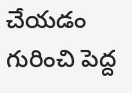చేయడం గురించి పెద్ద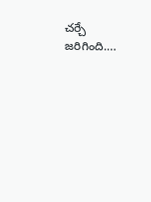చర్చే జరిగింది.…